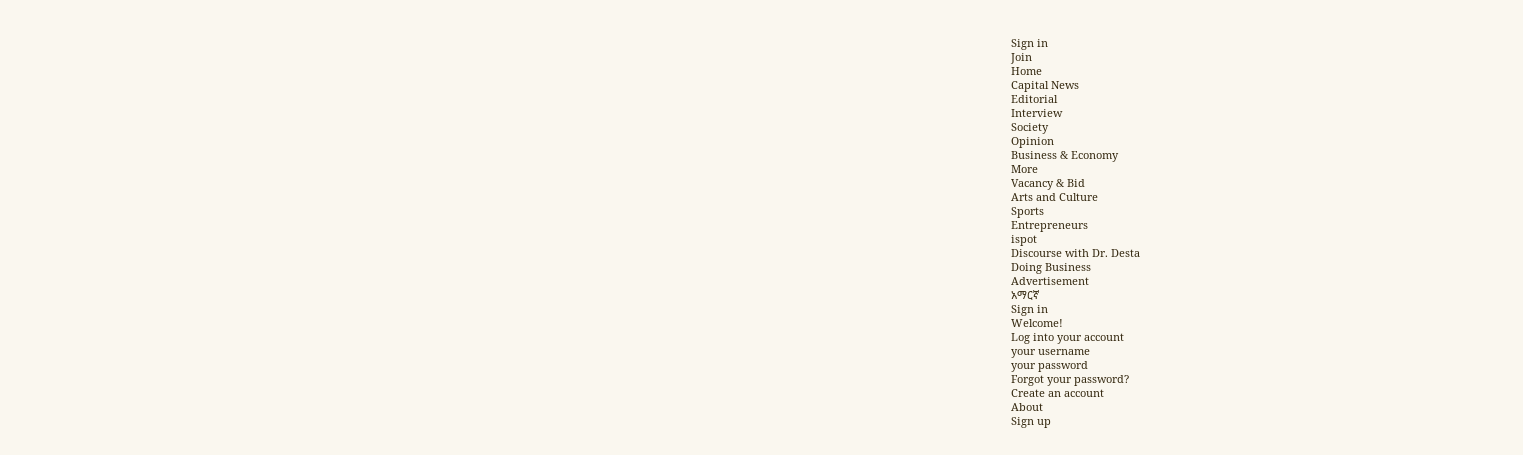Sign in
Join
Home
Capital News
Editorial
Interview
Society
Opinion
Business & Economy
More
Vacancy & Bid
Arts and Culture
Sports
Entrepreneurs
ispot
Discourse with Dr. Desta
Doing Business
Advertisement
አማርኛ
Sign in
Welcome!
Log into your account
your username
your password
Forgot your password?
Create an account
About
Sign up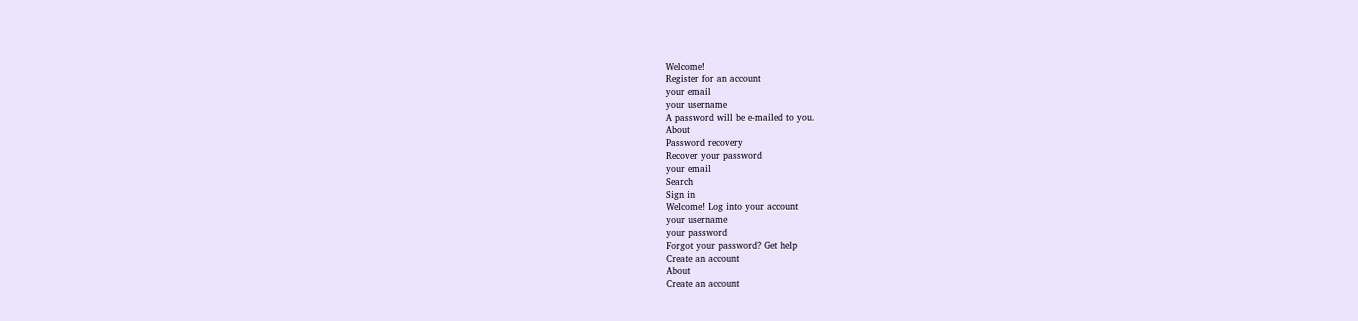Welcome!
Register for an account
your email
your username
A password will be e-mailed to you.
About
Password recovery
Recover your password
your email
Search
Sign in
Welcome! Log into your account
your username
your password
Forgot your password? Get help
Create an account
About
Create an account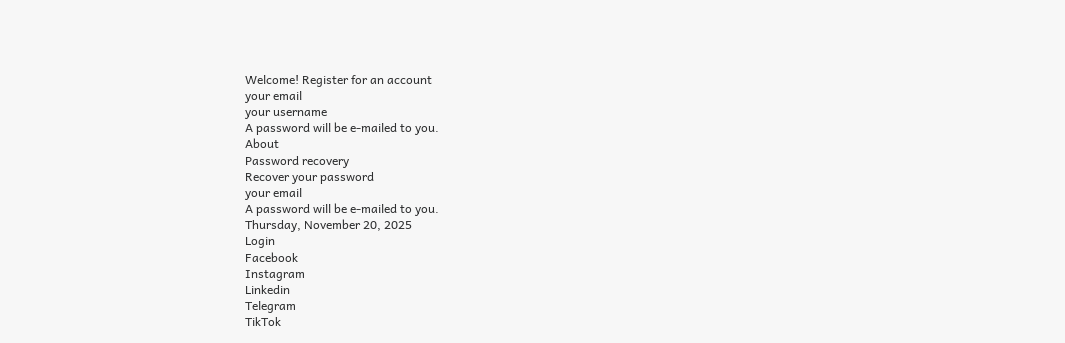Welcome! Register for an account
your email
your username
A password will be e-mailed to you.
About
Password recovery
Recover your password
your email
A password will be e-mailed to you.
Thursday, November 20, 2025
Login
Facebook
Instagram
Linkedin
Telegram
TikTok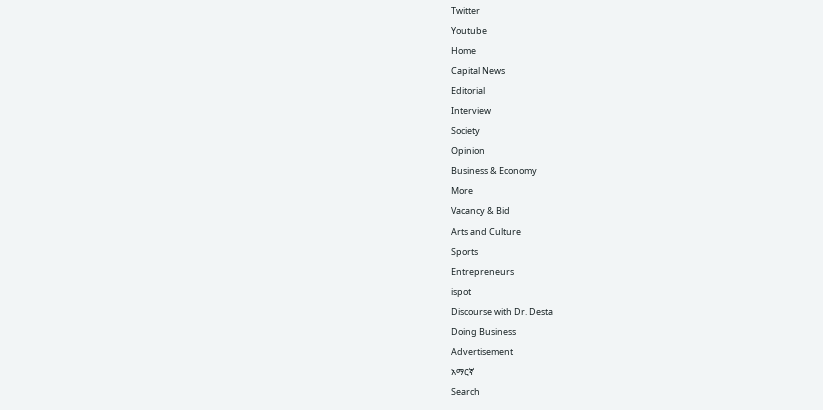Twitter
Youtube
Home
Capital News
Editorial
Interview
Society
Opinion
Business & Economy
More
Vacancy & Bid
Arts and Culture
Sports
Entrepreneurs
ispot
Discourse with Dr. Desta
Doing Business
Advertisement
አማርኛ
Search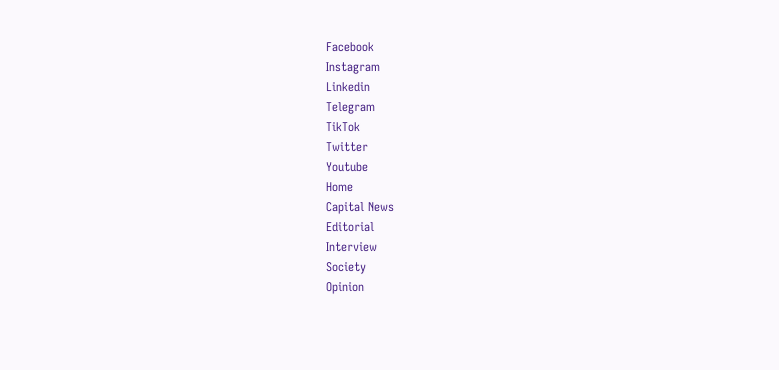Facebook
Instagram
Linkedin
Telegram
TikTok
Twitter
Youtube
Home
Capital News
Editorial
Interview
Society
Opinion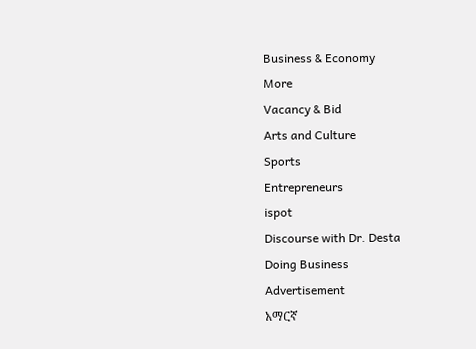Business & Economy
More
Vacancy & Bid
Arts and Culture
Sports
Entrepreneurs
ispot
Discourse with Dr. Desta
Doing Business
Advertisement
አማርኛ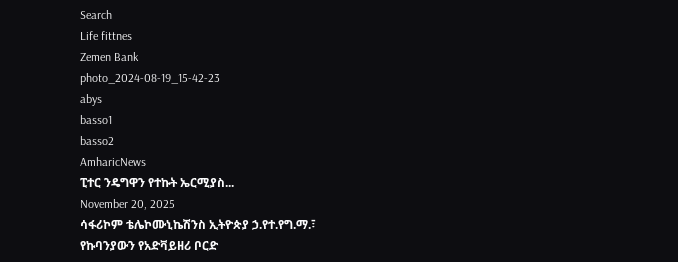Search
Life fittnes
Zemen Bank
photo_2024-08-19_15-42-23
abys
basso1
basso2
AmharicNews
ፒተር ንዴግዋን የተኩት ኤርሚያስ...
November 20, 2025
ሳፋሪኮም ቴሌኮሙኒኬሽንስ ኢትዮጵያ ኃ.የተ.የግ.ማ.፣ የኩባንያውን የአድቫይዘሪ ቦርድ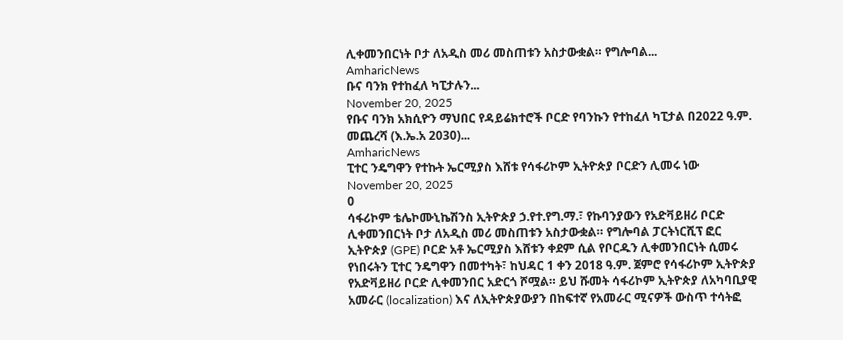ሊቀመንበርነት ቦታ ለአዲስ መሪ መስጠቱን አስታውቋል። የግሎባል...
AmharicNews
ቡና ባንክ የተከፈለ ካፒታሉን...
November 20, 2025
የቡና ባንክ አክሲዮን ማህበር የዳይሬክተሮች ቦርድ የባንኩን የተከፈለ ካፒታል በ2022 ዓ.ም. መጨረሻ (እ.ኤ.አ 2030)...
AmharicNews
ፒተር ንዴግዋን የተኩት ኤርሚያስ እሸቱ የሳፋሪኮም ኢትዮጵያ ቦርድን ሊመሩ ነው
November 20, 2025
0
ሳፋሪኮም ቴሌኮሙኒኬሽንስ ኢትዮጵያ ኃ.የተ.የግ.ማ.፣ የኩባንያውን የአድቫይዘሪ ቦርድ ሊቀመንበርነት ቦታ ለአዲስ መሪ መስጠቱን አስታውቋል። የግሎባል ፓርትነርሺፕ ፎር ኢትዮጵያ (GPE) ቦርድ አቶ ኤርሚያስ እሸቱን ቀደም ሲል የቦርዱን ሊቀመንበርነት ሲመሩ የነበሩትን ፒተር ንዴግዋን በመተካት፣ ከህዳር 1 ቀን 2018 ዓ.ም. ጀምሮ የሳፋሪኮም ኢትዮጵያ የአድቫይዘሪ ቦርድ ሊቀመንበር አድርጎ ሾሟል። ይህ ሹመት ሳፋሪኮም ኢትዮጵያ ለአካባቢያዊ አመራር (localization) እና ለኢትዮጵያውያን በከፍተኛ የአመራር ሚናዎች ውስጥ ተሳትፎ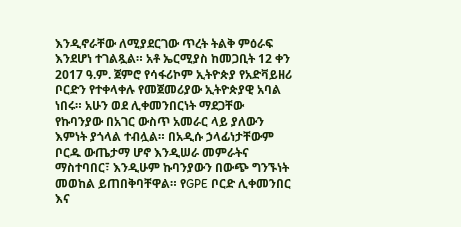እንዲኖራቸው ለሚያደርገው ጥረት ትልቅ ምዕራፍ እንደሆነ ተገልጿል። አቶ ኤርሚያስ ከመጋቢት 12 ቀን 2017 ዓ.ም. ጀምሮ የሳፋሪኮም ኢትዮጵያ የአድቫይዘሪ ቦርድን የተቀላቀሉ የመጀመሪያው ኢትዮጵያዊ አባል ነበሩ። አሁን ወደ ሊቀመንበርነት ማደጋቸው የኩባንያው በአገር ውስጥ አመራር ላይ ያለውን እምነት ያጎላል ተብሏል። በአዲሱ ኃላፊነታቸውም ቦርዱ ውጤታማ ሆኖ እንዲሠራ መምራትና ማስተባበር፣ እንዲሁም ኩባንያውን በውጭ ግንኙነት መወከል ይጠበቅባቸዋል። የGPE ቦርድ ሊቀመንበር እና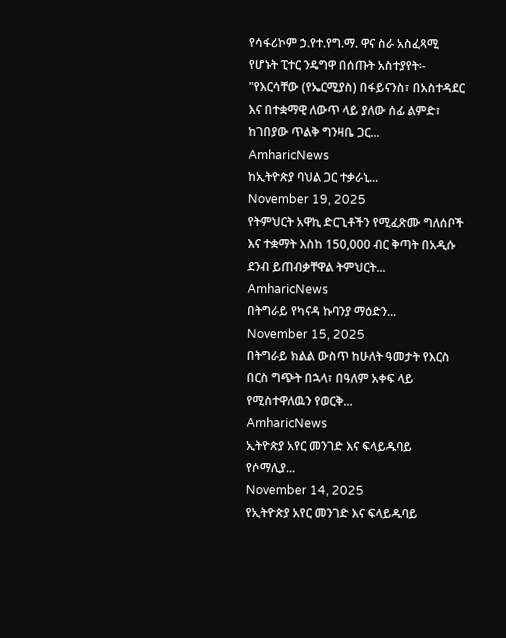የሳፋሪኮም ኃ.የተ.የግ.ማ. ዋና ስራ አስፈጻሚ የሆኑት ፒተር ንዴግዋ በሰጡት አስተያየት፡- "የእርሳቸው (የኤርሚያስ) በፋይናንስ፣ በአስተዳደር እና በተቋማዊ ለውጥ ላይ ያለው ሰፊ ልምድ፣ ከገበያው ጥልቅ ግንዛቤ ጋር...
AmharicNews
ከኢትዮጵያ ባህል ጋር ተቃራኒ...
November 19, 2025
የትምህርት አዋኪ ድርጊቶችን የሚፈጽሙ ግለሰቦች እና ተቋማት እስከ 150,000 ብር ቅጣት በአዲሱ ደንብ ይጠብቃቸዋል ትምህርት...
AmharicNews
በትግራይ የካናዳ ኩባንያ ማዕድን...
November 15, 2025
በትግራይ ክልል ውስጥ ከሁለት ዓመታት የእርስ በርስ ግጭት በኋላ፣ በዓለም አቀፍ ላይ የሚስተዋለዉን የወርቅ...
AmharicNews
ኢትዮጵያ አየር መንገድ እና ፍላይዱባይ የሶማሊያ...
November 14, 2025
የኢትዮጵያ አየር መንገድ እና ፍላይዱባይ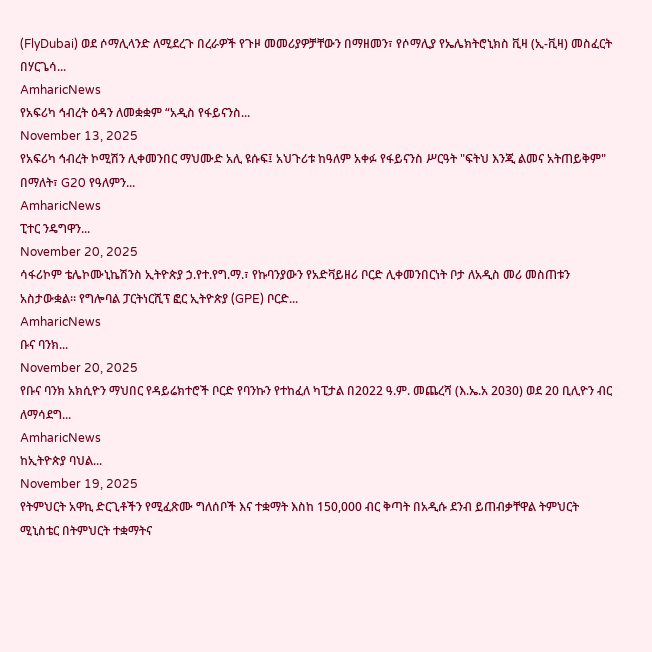(FlyDubai) ወደ ሶማሊላንድ ለሚደረጉ በረራዎች የጉዞ መመሪያዎቻቸውን በማዘመን፣ የሶማሊያ የኤሌክትሮኒክስ ቪዛ (ኢ-ቪዛ) መስፈርት በሃርጌሳ...
AmharicNews
የአፍሪካ ኅብረት ዕዳን ለመቋቋም “አዲስ የፋይናንስ...
November 13, 2025
የአፍሪካ ኅብረት ኮሚሽን ሊቀመንበር ማህሙድ አሊ ዩሱፍ፤ አህጉሪቱ ከዓለም አቀፉ የፋይናንስ ሥርዓት "ፍትህ እንጂ ልመና አትጠይቅም" በማለት፣ G20 የዓለምን...
AmharicNews
ፒተር ንዴግዋን...
November 20, 2025
ሳፋሪኮም ቴሌኮሙኒኬሽንስ ኢትዮጵያ ኃ.የተ.የግ.ማ.፣ የኩባንያውን የአድቫይዘሪ ቦርድ ሊቀመንበርነት ቦታ ለአዲስ መሪ መስጠቱን አስታውቋል። የግሎባል ፓርትነርሺፕ ፎር ኢትዮጵያ (GPE) ቦርድ...
AmharicNews
ቡና ባንክ...
November 20, 2025
የቡና ባንክ አክሲዮን ማህበር የዳይሬክተሮች ቦርድ የባንኩን የተከፈለ ካፒታል በ2022 ዓ.ም. መጨረሻ (እ.ኤ.አ 2030) ወደ 20 ቢሊዮን ብር ለማሳደግ...
AmharicNews
ከኢትዮጵያ ባህል...
November 19, 2025
የትምህርት አዋኪ ድርጊቶችን የሚፈጽሙ ግለሰቦች እና ተቋማት እስከ 150,000 ብር ቅጣት በአዲሱ ደንብ ይጠብቃቸዋል ትምህርት ሚኒስቴር በትምህርት ተቋማትና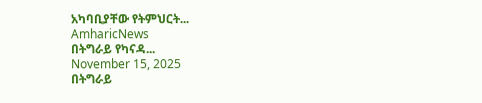አካባቢያቸው የትምህርት...
AmharicNews
በትግራይ የካናዳ...
November 15, 2025
በትግራይ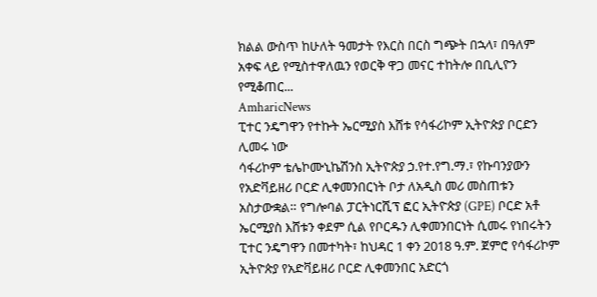ክልል ውስጥ ከሁለት ዓመታት የእርስ በርስ ግጭት በኋላ፣ በዓለም አቀፍ ላይ የሚስተዋለዉን የወርቅ ዋጋ መናር ተከትሎ በቢሊዮን የሚቆጠር...
AmharicNews
ፒተር ንዴግዋን የተኩት ኤርሚያስ እሸቱ የሳፋሪኮም ኢትዮጵያ ቦርድን ሊመሩ ነው
ሳፋሪኮም ቴሌኮሙኒኬሽንስ ኢትዮጵያ ኃ.የተ.የግ.ማ.፣ የኩባንያውን የአድቫይዘሪ ቦርድ ሊቀመንበርነት ቦታ ለአዲስ መሪ መስጠቱን አስታውቋል። የግሎባል ፓርትነርሺፕ ፎር ኢትዮጵያ (GPE) ቦርድ አቶ ኤርሚያስ እሸቱን ቀደም ሲል የቦርዱን ሊቀመንበርነት ሲመሩ የነበሩትን ፒተር ንዴግዋን በመተካት፣ ከህዳር 1 ቀን 2018 ዓ.ም. ጀምሮ የሳፋሪኮም ኢትዮጵያ የአድቫይዘሪ ቦርድ ሊቀመንበር አድርጎ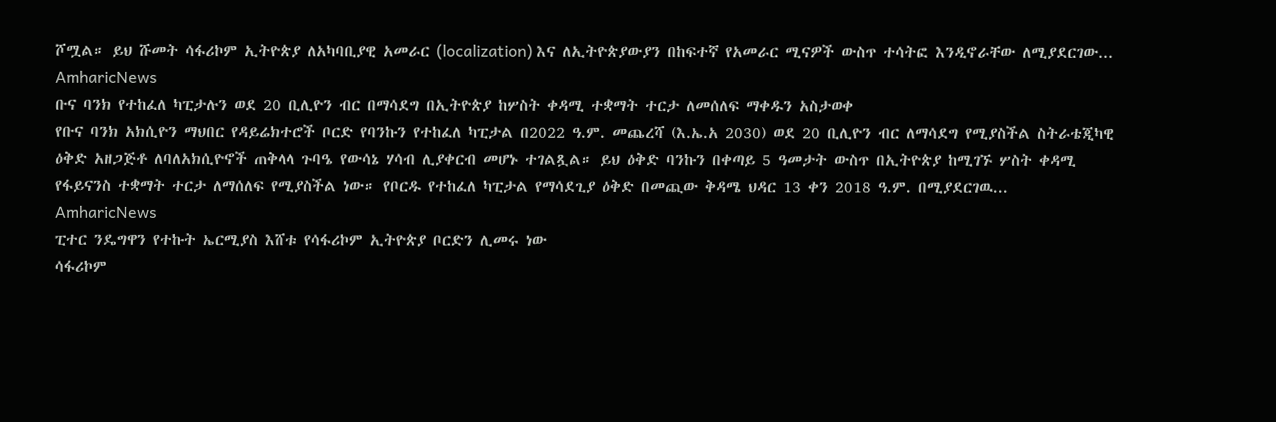ሾሟል። ይህ ሹመት ሳፋሪኮም ኢትዮጵያ ለአካባቢያዊ አመራር (localization) እና ለኢትዮጵያውያን በከፍተኛ የአመራር ሚናዎች ውስጥ ተሳትፎ እንዲኖራቸው ለሚያደርገው...
AmharicNews
ቡና ባንክ የተከፈለ ካፒታሉን ወደ 20 ቢሊዮን ብር በማሳደግ በኢትዮጵያ ከሦስት ቀዳሚ ተቋማት ተርታ ለመሰለፍ ማቀዱን አስታወቀ
የቡና ባንክ አክሲዮን ማህበር የዳይሬክተሮች ቦርድ የባንኩን የተከፈለ ካፒታል በ2022 ዓ.ም. መጨረሻ (እ.ኤ.አ 2030) ወደ 20 ቢሊዮን ብር ለማሳደግ የሚያስችል ስትራቴጂካዊ ዕቅድ አዘጋጅቶ ለባለአክሲዮኖች ጠቅላላ ጉባዔ የውሳኔ ሃሳብ ሊያቀርብ መሆኑ ተገልጿል። ይህ ዕቅድ ባንኩን በቀጣይ 5 ዓመታት ውስጥ በኢትዮጵያ ከሚገኙ ሦስት ቀዳሚ የፋይናንስ ተቋማት ተርታ ለማሰለፍ የሚያስችል ነው። የቦርዱ የተከፈለ ካፒታል የማሳደጊያ ዕቅድ በመጪው ቅዳሜ ህዳር 13 ቀን 2018 ዓ.ም. በሚያደርገዉ...
AmharicNews
ፒተር ንዴግዋን የተኩት ኤርሚያስ እሸቱ የሳፋሪኮም ኢትዮጵያ ቦርድን ሊመሩ ነው
ሳፋሪኮም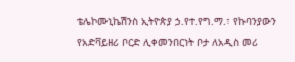ቴሌኮሙኒኬሽንስ ኢትዮጵያ ኃ.የተ.የግ.ማ.፣ የኩባንያውን የአድቫይዘሪ ቦርድ ሊቀመንበርነት ቦታ ለአዲስ መሪ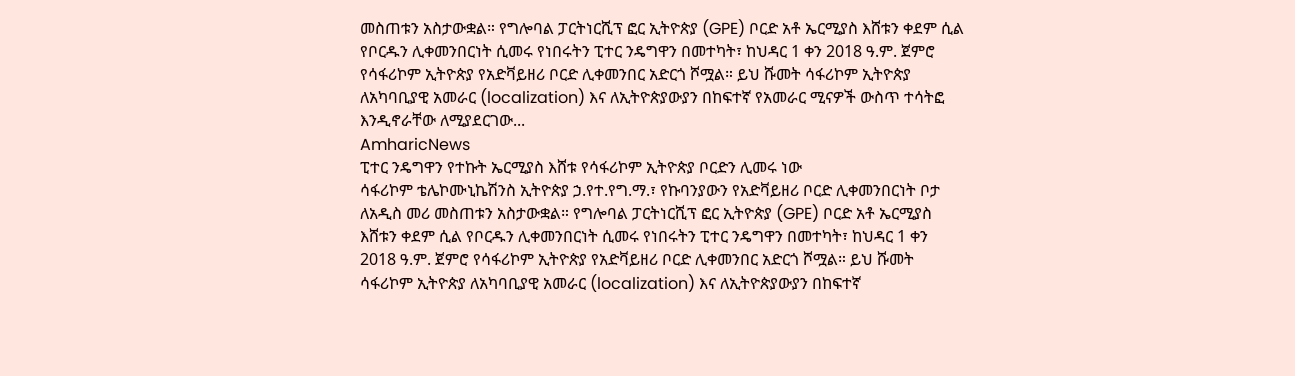መስጠቱን አስታውቋል። የግሎባል ፓርትነርሺፕ ፎር ኢትዮጵያ (GPE) ቦርድ አቶ ኤርሚያስ እሸቱን ቀደም ሲል የቦርዱን ሊቀመንበርነት ሲመሩ የነበሩትን ፒተር ንዴግዋን በመተካት፣ ከህዳር 1 ቀን 2018 ዓ.ም. ጀምሮ የሳፋሪኮም ኢትዮጵያ የአድቫይዘሪ ቦርድ ሊቀመንበር አድርጎ ሾሟል። ይህ ሹመት ሳፋሪኮም ኢትዮጵያ ለአካባቢያዊ አመራር (localization) እና ለኢትዮጵያውያን በከፍተኛ የአመራር ሚናዎች ውስጥ ተሳትፎ እንዲኖራቸው ለሚያደርገው...
AmharicNews
ፒተር ንዴግዋን የተኩት ኤርሚያስ እሸቱ የሳፋሪኮም ኢትዮጵያ ቦርድን ሊመሩ ነው
ሳፋሪኮም ቴሌኮሙኒኬሽንስ ኢትዮጵያ ኃ.የተ.የግ.ማ.፣ የኩባንያውን የአድቫይዘሪ ቦርድ ሊቀመንበርነት ቦታ ለአዲስ መሪ መስጠቱን አስታውቋል። የግሎባል ፓርትነርሺፕ ፎር ኢትዮጵያ (GPE) ቦርድ አቶ ኤርሚያስ እሸቱን ቀደም ሲል የቦርዱን ሊቀመንበርነት ሲመሩ የነበሩትን ፒተር ንዴግዋን በመተካት፣ ከህዳር 1 ቀን 2018 ዓ.ም. ጀምሮ የሳፋሪኮም ኢትዮጵያ የአድቫይዘሪ ቦርድ ሊቀመንበር አድርጎ ሾሟል። ይህ ሹመት ሳፋሪኮም ኢትዮጵያ ለአካባቢያዊ አመራር (localization) እና ለኢትዮጵያውያን በከፍተኛ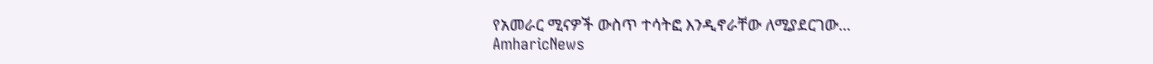የአመራር ሚናዎች ውስጥ ተሳትፎ እንዲኖራቸው ለሚያደርገው...
AmharicNews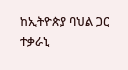ከኢትዮጵያ ባህል ጋር ተቃራኒ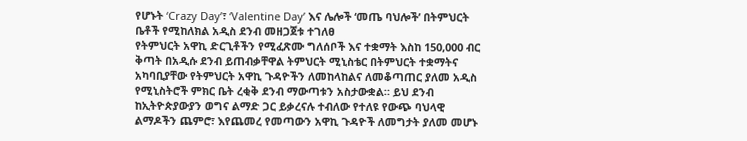የሆኑት ‘Crazy Day’፣ ‘Valentine Day’ እና ሌሎች ‘መጤ ባህሎች’ በትምህርት ቤቶች የሚከለክል አዲስ ደንብ መዘጋጀቱ ተገለፀ
የትምህርት አዋኪ ድርጊቶችን የሚፈጽሙ ግለሰቦች እና ተቋማት እስከ 150,000 ብር ቅጣት በአዲሱ ደንብ ይጠብቃቸዋል ትምህርት ሚኒስቴር በትምህርት ተቋማትና አካባቢያቸው የትምህርት አዋኪ ጉዳዮችን ለመከላከልና ለመቆጣጠር ያለመ አዲስ የሚኒስትሮች ምክር ቤት ረቂቅ ደንብ ማውጣቱን አስታውቋል። ይህ ደንብ ከኢትዮጵያውያን ወግና ልማድ ጋር ይቃረናሉ ተብለው የተለዩ የውጭ ባህላዊ ልማዶችን ጨምሮ፣ እየጨመረ የመጣውን አዋኪ ጉዳዮች ለመግታት ያለመ መሆኑ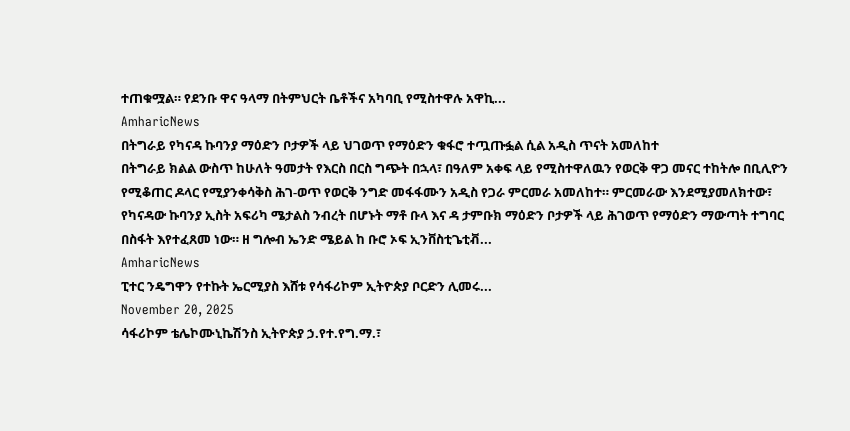ተጠቁሟል። የደንቡ ዋና ዓላማ በትምህርት ቤቶችና አካባቢ የሚስተዋሉ አዋኪ...
AmharicNews
በትግራይ የካናዳ ኩባንያ ማዕድን ቦታዎች ላይ ህገወጥ የማዕድን ቁፋሮ ተጧጡፏል ሲል አዲስ ጥናት አመለከተ
በትግራይ ክልል ውስጥ ከሁለት ዓመታት የእርስ በርስ ግጭት በኋላ፣ በዓለም አቀፍ ላይ የሚስተዋለዉን የወርቅ ዋጋ መናር ተከትሎ በቢሊዮን የሚቆጠር ዶላር የሚያንቀሳቅስ ሕገ-ወጥ የወርቅ ንግድ መፋፋሙን አዲስ የጋራ ምርመራ አመለከተ። ምርመራው እንደሚያመለክተው፣ የካናዳው ኩባንያ ኢስት አፍሪካ ሜታልስ ንብረት በሆኑት ማቶ ቡላ እና ዳ ታምቡክ ማዕድን ቦታዎች ላይ ሕገወጥ የማዕድን ማውጣት ተግባር በስፋት እየተፈጸመ ነው። ዘ ግሎብ ኤንድ ሜይል ከ ቡሮ ኦፍ ኢንቨስቲጌቲቭ...
AmharicNews
ፒተር ንዴግዋን የተኩት ኤርሚያስ እሸቱ የሳፋሪኮም ኢትዮጵያ ቦርድን ሊመሩ...
November 20, 2025
ሳፋሪኮም ቴሌኮሙኒኬሽንስ ኢትዮጵያ ኃ.የተ.የግ.ማ.፣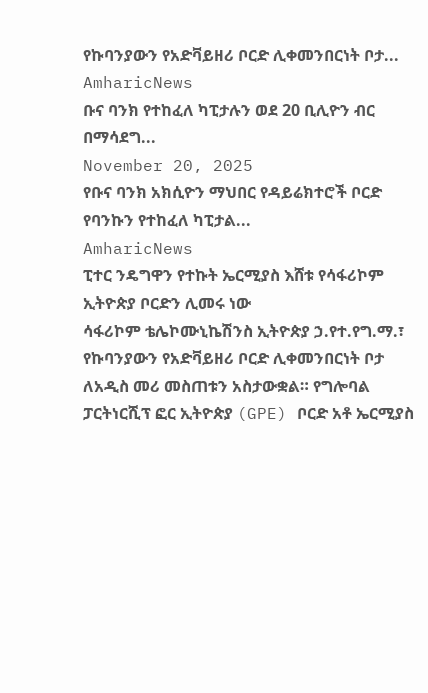የኩባንያውን የአድቫይዘሪ ቦርድ ሊቀመንበርነት ቦታ...
AmharicNews
ቡና ባንክ የተከፈለ ካፒታሉን ወደ 20 ቢሊዮን ብር በማሳደግ...
November 20, 2025
የቡና ባንክ አክሲዮን ማህበር የዳይሬክተሮች ቦርድ የባንኩን የተከፈለ ካፒታል...
AmharicNews
ፒተር ንዴግዋን የተኩት ኤርሚያስ እሸቱ የሳፋሪኮም ኢትዮጵያ ቦርድን ሊመሩ ነው
ሳፋሪኮም ቴሌኮሙኒኬሽንስ ኢትዮጵያ ኃ.የተ.የግ.ማ.፣ የኩባንያውን የአድቫይዘሪ ቦርድ ሊቀመንበርነት ቦታ ለአዲስ መሪ መስጠቱን አስታውቋል። የግሎባል ፓርትነርሺፕ ፎር ኢትዮጵያ (GPE) ቦርድ አቶ ኤርሚያስ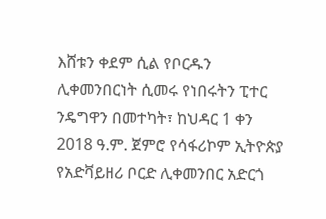እሸቱን ቀደም ሲል የቦርዱን ሊቀመንበርነት ሲመሩ የነበሩትን ፒተር ንዴግዋን በመተካት፣ ከህዳር 1 ቀን 2018 ዓ.ም. ጀምሮ የሳፋሪኮም ኢትዮጵያ የአድቫይዘሪ ቦርድ ሊቀመንበር አድርጎ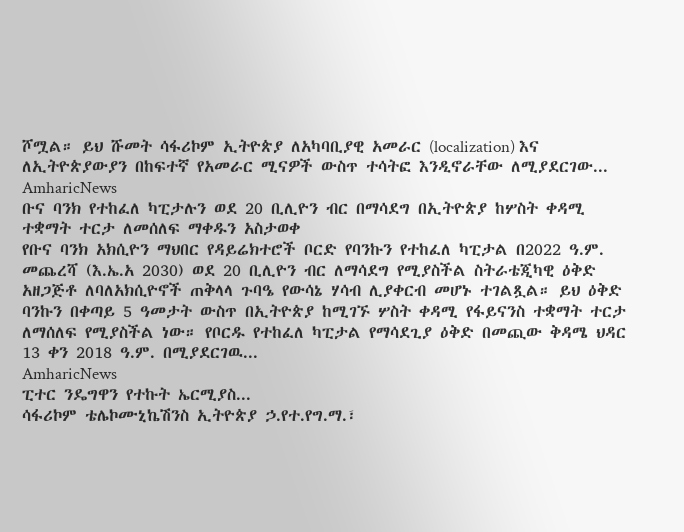ሾሟል። ይህ ሹመት ሳፋሪኮም ኢትዮጵያ ለአካባቢያዊ አመራር (localization) እና ለኢትዮጵያውያን በከፍተኛ የአመራር ሚናዎች ውስጥ ተሳትፎ እንዲኖራቸው ለሚያደርገው...
AmharicNews
ቡና ባንክ የተከፈለ ካፒታሉን ወደ 20 ቢሊዮን ብር በማሳደግ በኢትዮጵያ ከሦስት ቀዳሚ ተቋማት ተርታ ለመሰለፍ ማቀዱን አስታወቀ
የቡና ባንክ አክሲዮን ማህበር የዳይሬክተሮች ቦርድ የባንኩን የተከፈለ ካፒታል በ2022 ዓ.ም. መጨረሻ (እ.ኤ.አ 2030) ወደ 20 ቢሊዮን ብር ለማሳደግ የሚያስችል ስትራቴጂካዊ ዕቅድ አዘጋጅቶ ለባለአክሲዮኖች ጠቅላላ ጉባዔ የውሳኔ ሃሳብ ሊያቀርብ መሆኑ ተገልጿል። ይህ ዕቅድ ባንኩን በቀጣይ 5 ዓመታት ውስጥ በኢትዮጵያ ከሚገኙ ሦስት ቀዳሚ የፋይናንስ ተቋማት ተርታ ለማሰለፍ የሚያስችል ነው። የቦርዱ የተከፈለ ካፒታል የማሳደጊያ ዕቅድ በመጪው ቅዳሜ ህዳር 13 ቀን 2018 ዓ.ም. በሚያደርገዉ...
AmharicNews
ፒተር ንዴግዋን የተኩት ኤርሚያስ...
ሳፋሪኮም ቴሌኮሙኒኬሽንስ ኢትዮጵያ ኃ.የተ.የግ.ማ.፣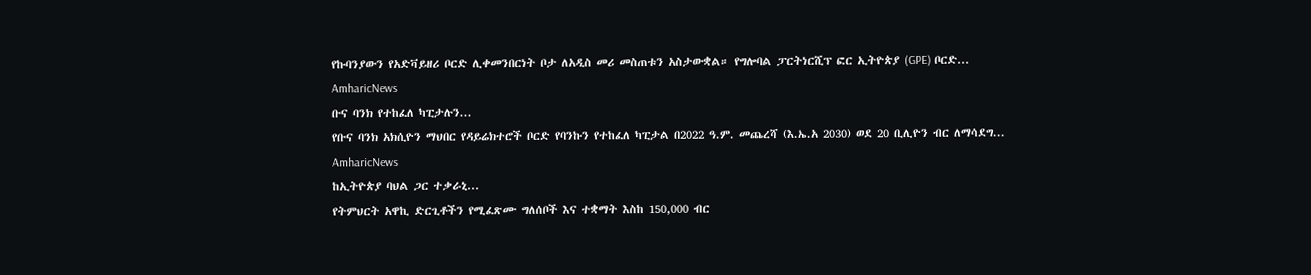የኩባንያውን የአድቫይዘሪ ቦርድ ሊቀመንበርነት ቦታ ለአዲስ መሪ መስጠቱን አስታውቋል። የግሎባል ፓርትነርሺፕ ፎር ኢትዮጵያ (GPE) ቦርድ...
AmharicNews
ቡና ባንክ የተከፈለ ካፒታሉን...
የቡና ባንክ አክሲዮን ማህበር የዳይሬክተሮች ቦርድ የባንኩን የተከፈለ ካፒታል በ2022 ዓ.ም. መጨረሻ (እ.ኤ.አ 2030) ወደ 20 ቢሊዮን ብር ለማሳደግ...
AmharicNews
ከኢትዮጵያ ባህል ጋር ተቃራኒ...
የትምህርት አዋኪ ድርጊቶችን የሚፈጽሙ ግለሰቦች እና ተቋማት እስከ 150,000 ብር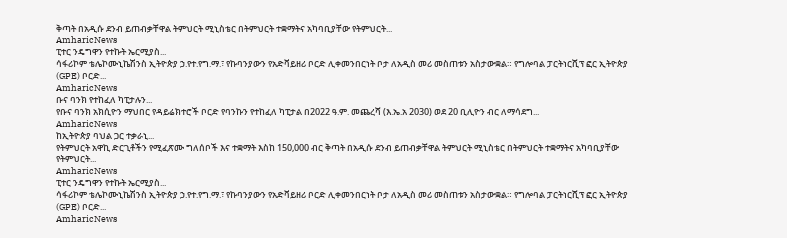ቅጣት በአዲሱ ደንብ ይጠብቃቸዋል ትምህርት ሚኒስቴር በትምህርት ተቋማትና አካባቢያቸው የትምህርት...
AmharicNews
ፒተር ንዴግዋን የተኩት ኤርሚያስ...
ሳፋሪኮም ቴሌኮሙኒኬሽንስ ኢትዮጵያ ኃ.የተ.የግ.ማ.፣ የኩባንያውን የአድቫይዘሪ ቦርድ ሊቀመንበርነት ቦታ ለአዲስ መሪ መስጠቱን አስታውቋል። የግሎባል ፓርትነርሺፕ ፎር ኢትዮጵያ (GPE) ቦርድ...
AmharicNews
ቡና ባንክ የተከፈለ ካፒታሉን...
የቡና ባንክ አክሲዮን ማህበር የዳይሬክተሮች ቦርድ የባንኩን የተከፈለ ካፒታል በ2022 ዓ.ም. መጨረሻ (እ.ኤ.አ 2030) ወደ 20 ቢሊዮን ብር ለማሳደግ...
AmharicNews
ከኢትዮጵያ ባህል ጋር ተቃራኒ...
የትምህርት አዋኪ ድርጊቶችን የሚፈጽሙ ግለሰቦች እና ተቋማት እስከ 150,000 ብር ቅጣት በአዲሱ ደንብ ይጠብቃቸዋል ትምህርት ሚኒስቴር በትምህርት ተቋማትና አካባቢያቸው የትምህርት...
AmharicNews
ፒተር ንዴግዋን የተኩት ኤርሚያስ...
ሳፋሪኮም ቴሌኮሙኒኬሽንስ ኢትዮጵያ ኃ.የተ.የግ.ማ.፣ የኩባንያውን የአድቫይዘሪ ቦርድ ሊቀመንበርነት ቦታ ለአዲስ መሪ መስጠቱን አስታውቋል። የግሎባል ፓርትነርሺፕ ፎር ኢትዮጵያ (GPE) ቦርድ...
AmharicNews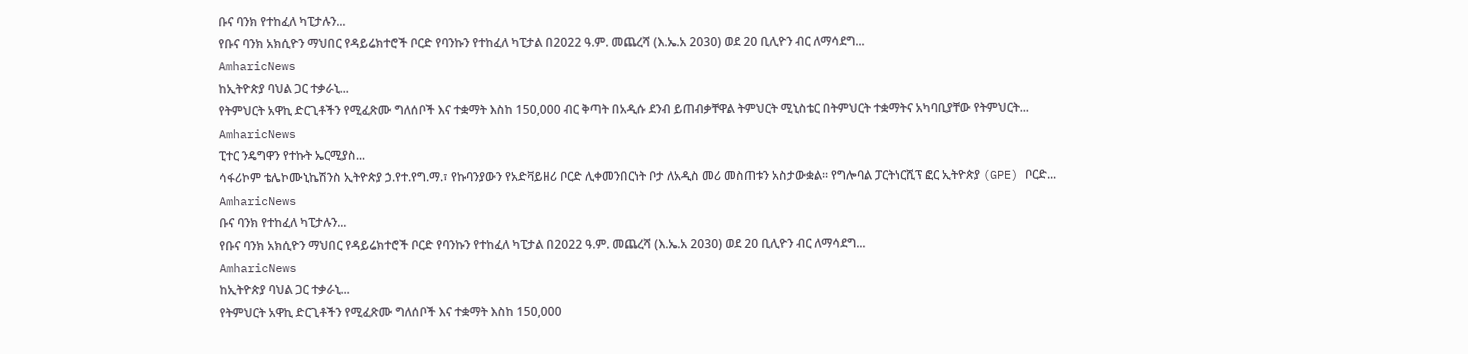ቡና ባንክ የተከፈለ ካፒታሉን...
የቡና ባንክ አክሲዮን ማህበር የዳይሬክተሮች ቦርድ የባንኩን የተከፈለ ካፒታል በ2022 ዓ.ም. መጨረሻ (እ.ኤ.አ 2030) ወደ 20 ቢሊዮን ብር ለማሳደግ...
AmharicNews
ከኢትዮጵያ ባህል ጋር ተቃራኒ...
የትምህርት አዋኪ ድርጊቶችን የሚፈጽሙ ግለሰቦች እና ተቋማት እስከ 150,000 ብር ቅጣት በአዲሱ ደንብ ይጠብቃቸዋል ትምህርት ሚኒስቴር በትምህርት ተቋማትና አካባቢያቸው የትምህርት...
AmharicNews
ፒተር ንዴግዋን የተኩት ኤርሚያስ...
ሳፋሪኮም ቴሌኮሙኒኬሽንስ ኢትዮጵያ ኃ.የተ.የግ.ማ.፣ የኩባንያውን የአድቫይዘሪ ቦርድ ሊቀመንበርነት ቦታ ለአዲስ መሪ መስጠቱን አስታውቋል። የግሎባል ፓርትነርሺፕ ፎር ኢትዮጵያ (GPE) ቦርድ...
AmharicNews
ቡና ባንክ የተከፈለ ካፒታሉን...
የቡና ባንክ አክሲዮን ማህበር የዳይሬክተሮች ቦርድ የባንኩን የተከፈለ ካፒታል በ2022 ዓ.ም. መጨረሻ (እ.ኤ.አ 2030) ወደ 20 ቢሊዮን ብር ለማሳደግ...
AmharicNews
ከኢትዮጵያ ባህል ጋር ተቃራኒ...
የትምህርት አዋኪ ድርጊቶችን የሚፈጽሙ ግለሰቦች እና ተቋማት እስከ 150,000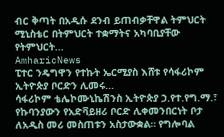ብር ቅጣት በአዲሱ ደንብ ይጠብቃቸዋል ትምህርት ሚኒስቴር በትምህርት ተቋማትና አካባቢያቸው የትምህርት...
AmharicNews
ፒተር ንዴግዋን የተኩት ኤርሚያስ እሸቱ የሳፋሪኮም ኢትዮጵያ ቦርድን ሊመሩ...
ሳፋሪኮም ቴሌኮሙኒኬሽንስ ኢትዮጵያ ኃ.የተ.የግ.ማ.፣ የኩባንያውን የአድቫይዘሪ ቦርድ ሊቀመንበርነት ቦታ ለአዲስ መሪ መስጠቱን አስታውቋል። የግሎባል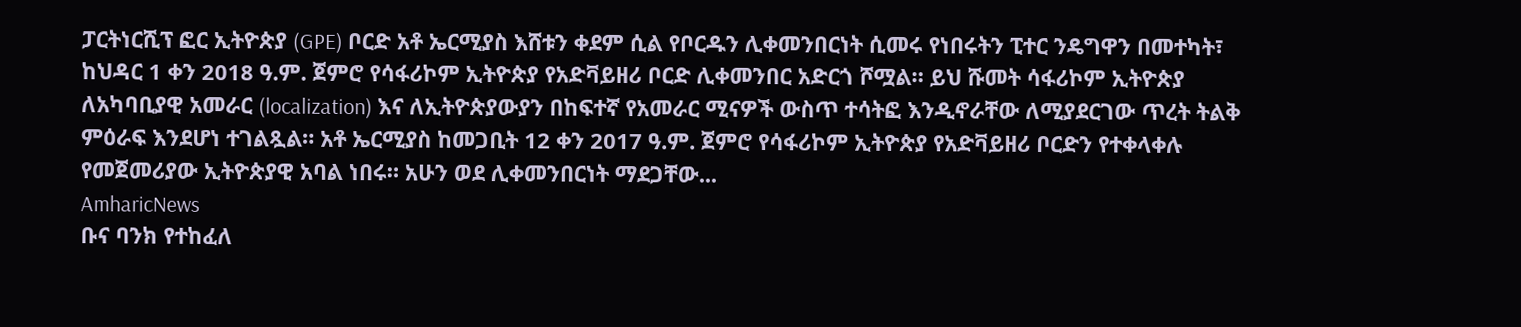ፓርትነርሺፕ ፎር ኢትዮጵያ (GPE) ቦርድ አቶ ኤርሚያስ እሸቱን ቀደም ሲል የቦርዱን ሊቀመንበርነት ሲመሩ የነበሩትን ፒተር ንዴግዋን በመተካት፣ ከህዳር 1 ቀን 2018 ዓ.ም. ጀምሮ የሳፋሪኮም ኢትዮጵያ የአድቫይዘሪ ቦርድ ሊቀመንበር አድርጎ ሾሟል። ይህ ሹመት ሳፋሪኮም ኢትዮጵያ ለአካባቢያዊ አመራር (localization) እና ለኢትዮጵያውያን በከፍተኛ የአመራር ሚናዎች ውስጥ ተሳትፎ እንዲኖራቸው ለሚያደርገው ጥረት ትልቅ ምዕራፍ እንደሆነ ተገልጿል። አቶ ኤርሚያስ ከመጋቢት 12 ቀን 2017 ዓ.ም. ጀምሮ የሳፋሪኮም ኢትዮጵያ የአድቫይዘሪ ቦርድን የተቀላቀሉ የመጀመሪያው ኢትዮጵያዊ አባል ነበሩ። አሁን ወደ ሊቀመንበርነት ማደጋቸው...
AmharicNews
ቡና ባንክ የተከፈለ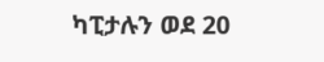ካፒታሉን ወደ 20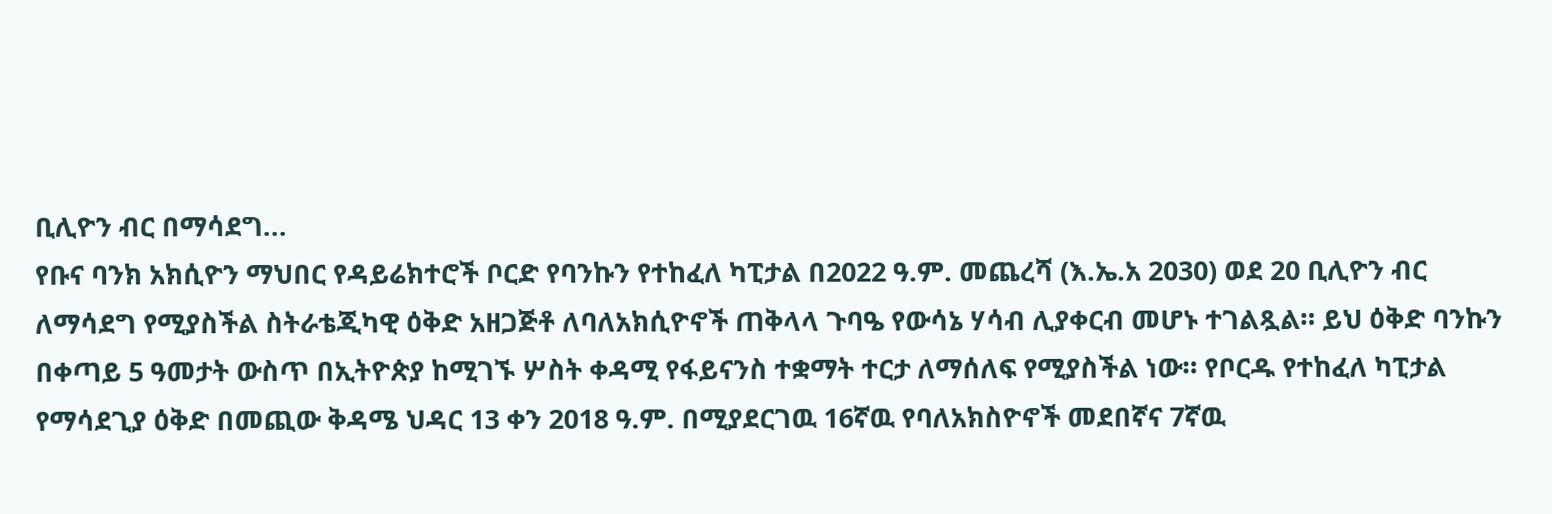ቢሊዮን ብር በማሳደግ...
የቡና ባንክ አክሲዮን ማህበር የዳይሬክተሮች ቦርድ የባንኩን የተከፈለ ካፒታል በ2022 ዓ.ም. መጨረሻ (እ.ኤ.አ 2030) ወደ 20 ቢሊዮን ብር ለማሳደግ የሚያስችል ስትራቴጂካዊ ዕቅድ አዘጋጅቶ ለባለአክሲዮኖች ጠቅላላ ጉባዔ የውሳኔ ሃሳብ ሊያቀርብ መሆኑ ተገልጿል። ይህ ዕቅድ ባንኩን በቀጣይ 5 ዓመታት ውስጥ በኢትዮጵያ ከሚገኙ ሦስት ቀዳሚ የፋይናንስ ተቋማት ተርታ ለማሰለፍ የሚያስችል ነው። የቦርዱ የተከፈለ ካፒታል የማሳደጊያ ዕቅድ በመጪው ቅዳሜ ህዳር 13 ቀን 2018 ዓ.ም. በሚያደርገዉ 16ኛዉ የባለአክስዮኖች መደበኛና 7ኛዉ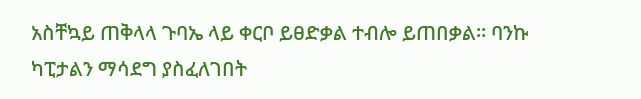አስቸኳይ ጠቅላላ ጉባኤ ላይ ቀርቦ ይፀድቃል ተብሎ ይጠበቃል። ባንኩ ካፒታልን ማሳደግ ያስፈለገበት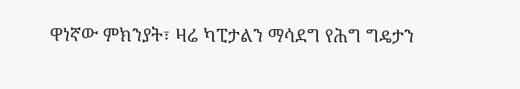ዋነኛው ምክንያት፣ ዛሬ ካፒታልን ማሳደግ የሕግ ግዴታን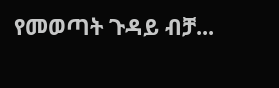የመወጣት ጉዳይ ብቻ...